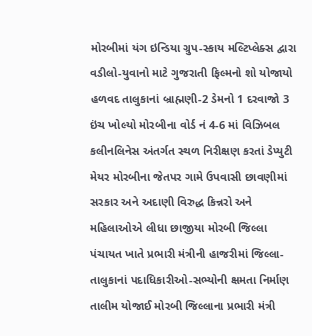મોરબીમાં યંગ ઇન્ડિયા ગ્રુપ-સ્કાય મલ્ટિપ્લેક્સ દ્વારા વડીલો-યુવાનો માટે ગુજરાતી ફિલ્મનો શો યોજાયો હળવદ તાલુકાનાં બ્રાહ્મણી-2 ડેમનો 1 દરવાજો 3 ઇંચ ખોલ્યો મોરબીના વોર્ડ નં 4-6 માં વિઝિબલ કલીનલિનેસ અંતર્ગત સ્થળ નિરીક્ષણ કરતાં ડેપ્યુટી મેયર મોરબીના જેતપર ગામે ઉપવાસી છાવણીમાં સરકાર અને અદાણી વિરુદ્ધ કિન્નરો અને મહિલાઓએ લીધા છાજીયા મોરબી જિલ્લા પંચાયત ખાતે પ્રભારી મંત્રીની હાજરીમાં જિલ્લા-તાલુકાનાં પદાધિકારીઓ-સભ્યોની ક્ષમતા નિર્માણ તાલીમ યોજાઈ મોરબી જિલ્લાના પ્રભારી મંત્રી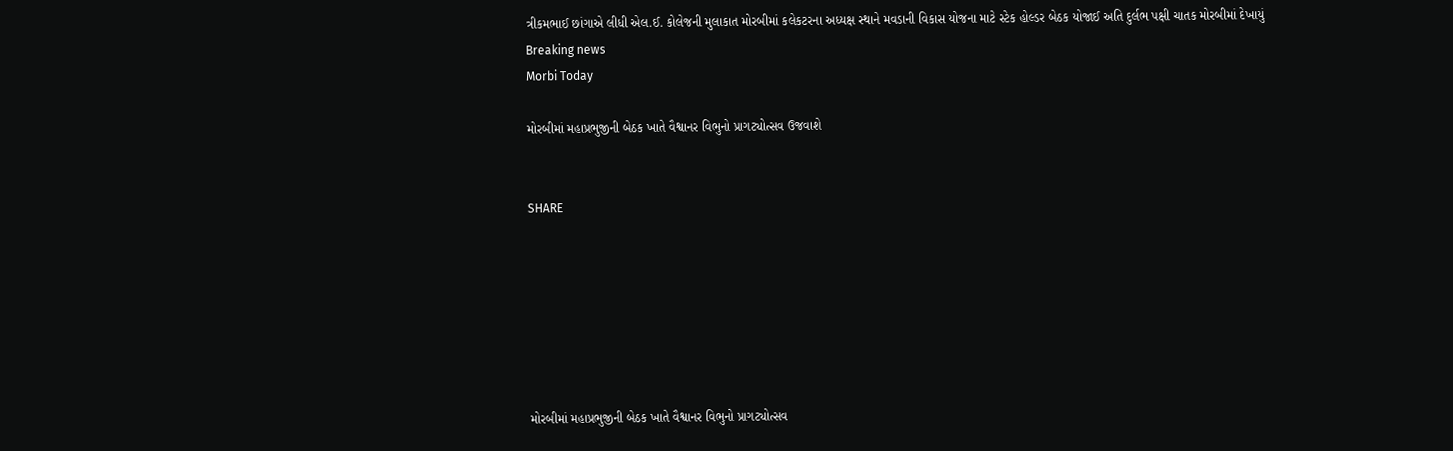ત્રીકમભાઈ છાંગાએ લીધી એલ.ઈ. કોલેજની મુલાકાત મોરબીમાં કલેકટરના અધ્યક્ષ સ્થાને મવડાની વિકાસ યોજના માટે સ્ટેક હોલ્ડર બેઠક યોજાઈ અતિ દુર્લભ પક્ષી ચાતક મોરબીમાં દેખાયું
Breaking news
Morbi Today

મોરબીમાં મહાપ્રભુજીની બેઠક ખાતે વૈશ્વાનર વિભુનો પ્રાગટ્યોત્સવ ઉજવાશે


SHARE







મોરબીમાં મહાપ્રભુજીની બેઠક ખાતે વૈશ્વાનર વિભુનો પ્રાગટ્યોત્સવ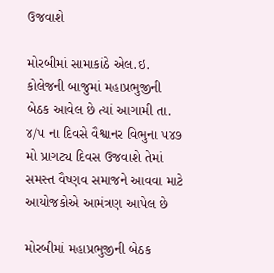ઉજવાશે

મોરબીમાં સામાકાંઠે એલ.ઇ. કોલેજની બાજુમાં મહાપ્રભુજીની બેઠક આવેલ છે ત્યાં આગામી તા. ૪/૫ ના દિવસે વૈશ્વાનર વિભુના ૫૪૭ મો પ્રાગટ્ય દિવસ ઉજવાશે તેમાં સમસ્ત વૈષ્ણવ સમાજને આવવા માટે આયોજકોએ આમંત્રણ આપેલ છે

મોરબીમાં મહાપ્રભુજીની બેઠક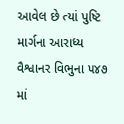આવેલ છે ત્યાં પુષ્ટિ માર્ગના આરાધ્ય વૈશ્વાનર વિભુના ૫૪૭ માં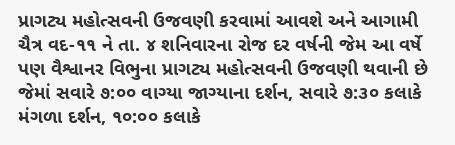પ્રાગટ્ય મહોત્સવની ઉજવણી કરવામાં આવશે અને આગામી ચૈત્ર વદ-૧૧ ને તા. ૪ શનિવારના રોજ દર વર્ષની જેમ આ વર્ષે પણ વૈશ્વાનર વિભુના પ્રાગટ્ય મહોત્સવની ઉજવણી થવાની છે જેમાં સવારે ૭:૦૦ વાગ્યા જાગ્યાના દર્શન, સવારે ૭:૩૦ કલાકે મંગળા દર્શન, ૧૦:૦૦ કલાકે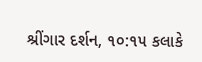શ્રીંગાર દર્શન, ૧૦:૧૫ કલાકે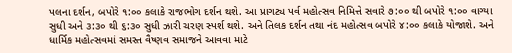પલના દર્શન, બપોરે ૧:૦૦ કલાકે રાજભોગ દર્શન થશે. આ પ્રાગટ્ય પર્વ મહોત્સવ નિમિત્તે સવારે ૭:૦૦ થી બપોરે ૧:૦૦ વાગ્યા સુધી અને ૩:૩૦ થી ૬:૩૦ સુધી ઝારી ચરણ સ્પર્શ થશે. અને તિલક દર્શન તથા નંદ મહોત્સવ બપોરે ૪:૦૦ કલાકે યોજાશે. અને ધાર્મિક મહોત્સવમાં સમસ્ત વૈષ્ણવ સમાજને આવવા માટે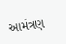આમંત્રણ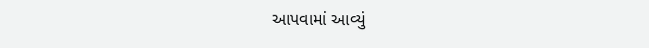આપવામાં આવ્યું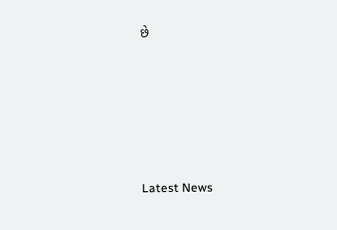છે






Latest News